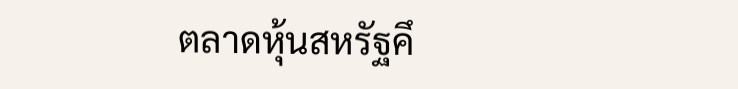ตลาดหุ้นสหรัฐคึ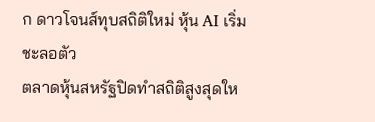ก ดาวโจนส์ทุบสถิติใหม่ หุ้น AI เริ่มชะลอตัว
ตลาดหุ้นสหรัฐปิดทำสถิติสูงสุดให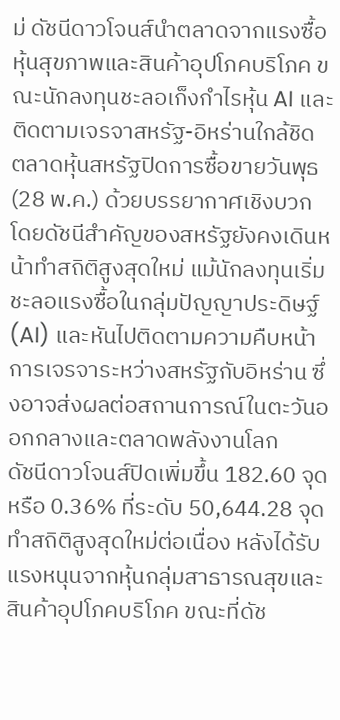ม่ ดัชนีดาวโจนส์นำตลาดจากแรงซื้อหุ้นสุขภาพและสินค้าอุปโภคบริโภค ขณะนักลงทุนชะลอเก็งกำไรหุ้น AI และติดตามเจรจาสหรัฐ-อิหร่านใกล้ชิด
ตลาดหุ้นสหรัฐปิดการซื้อขายวันพุธ (28 พ.ค.) ด้วยบรรยากาศเชิงบวก โดยดัชนีสำคัญของสหรัฐยังคงเดินหน้าทำสถิติสูงสุดใหม่ แม้นักลงทุนเริ่มชะลอแรงซื้อในกลุ่มปัญญาประดิษฐ์ (AI) และหันไปติดตามความคืบหน้าการเจรจาระหว่างสหรัฐกับอิหร่าน ซึ่งอาจส่งผลต่อสถานการณ์ในตะวันออกกลางและตลาดพลังงานโลก
ดัชนีดาวโจนส์ปิดเพิ่มขึ้น 182.60 จุด หรือ 0.36% ที่ระดับ 50,644.28 จุด ทำสถิติสูงสุดใหม่ต่อเนื่อง หลังได้รับแรงหนุนจากหุ้นกลุ่มสาธารณสุขและสินค้าอุปโภคบริโภค ขณะที่ดัช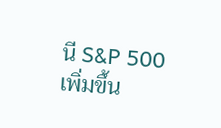นี S&P 500 เพิ่มขึ้น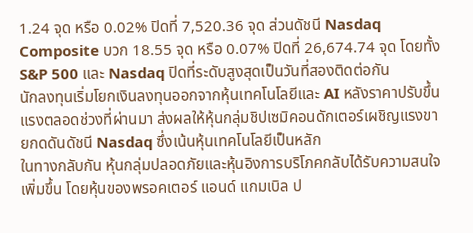1.24 จุด หรือ 0.02% ปิดที่ 7,520.36 จุด ส่วนดัชนี Nasdaq Composite บวก 18.55 จุด หรือ 0.07% ปิดที่ 26,674.74 จุด โดยทั้ง S&P 500 และ Nasdaq ปิดที่ระดับสูงสุดเป็นวันที่สองติดต่อกัน
นักลงทุนเริ่มโยกเงินลงทุนออกจากหุ้นเทคโนโลยีและ AI หลังราคาปรับขึ้นแรงตลอดช่วงที่ผ่านมา ส่งผลให้หุ้นกลุ่มชิปเซมิคอนดักเตอร์เผชิญแรงขายกดดันดัชนี Nasdaq ซึ่งเน้นหุ้นเทคโนโลยีเป็นหลัก
ในทางกลับกัน หุ้นกลุ่มปลอดภัยและหุ้นอิงการบริโภคกลับได้รับความสนใจเพิ่มขึ้น โดยหุ้นของพรอคเตอร์ แอนด์ แกมเบิล ป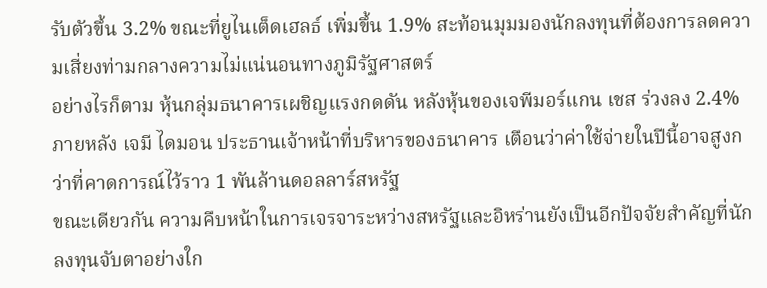รับตัวขึ้น 3.2% ขณะที่ยูไนเต็ดเฮลธ์ เพิ่มขึ้น 1.9% สะท้อนมุมมองนักลงทุนที่ต้องการลดความเสี่ยงท่ามกลางความไม่แน่นอนทางภูมิรัฐศาสตร์
อย่างไรก็ตาม หุ้นกลุ่มธนาคารเผชิญแรงกดดัน หลังหุ้นของเจพีมอร์แกน เชส ร่วงลง 2.4% ภายหลัง เจมี ไดมอน ประธานเจ้าหน้าที่บริหารของธนาคาร เตือนว่าค่าใช้จ่ายในปีนี้อาจสูงกว่าที่คาดการณ์ไว้ราว 1 พันล้านดอลลาร์สหรัฐ
ขณะเดียวกัน ความคืบหน้าในการเจรจาระหว่างสหรัฐและอิหร่านยังเป็นอีกปัจจัยสำคัญที่นักลงทุนจับตาอย่างใก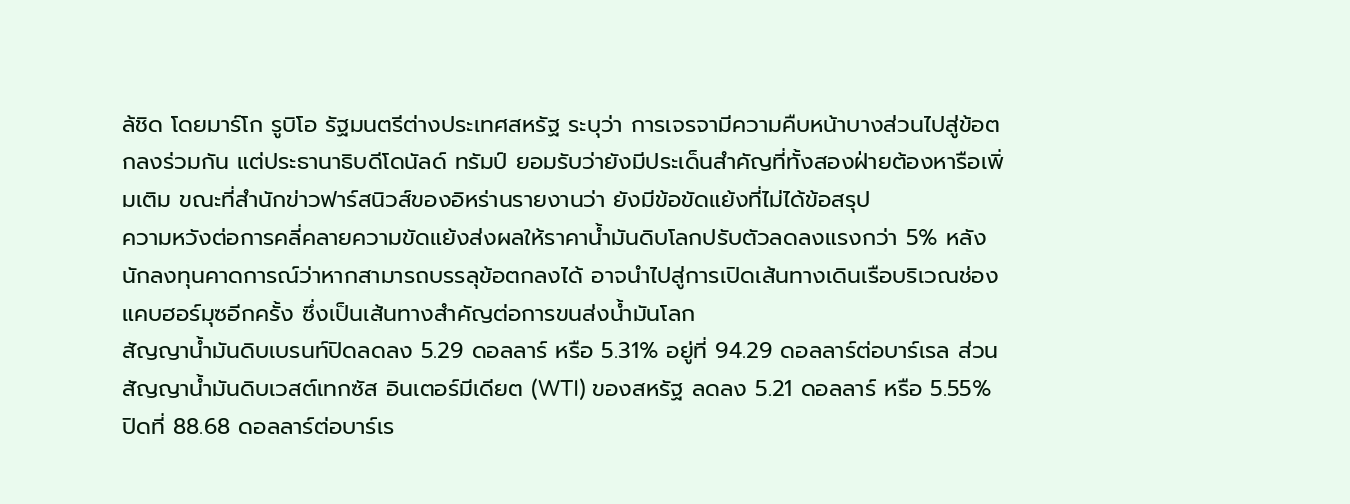ล้ชิด โดยมาร์โก รูบิโอ รัฐมนตรีต่างประเทศสหรัฐ ระบุว่า การเจรจามีความคืบหน้าบางส่วนไปสู่ข้อตกลงร่วมกัน แต่ประธานาธิบดีโดนัลด์ ทรัมป์ ยอมรับว่ายังมีประเด็นสำคัญที่ทั้งสองฝ่ายต้องหารือเพิ่มเติม ขณะที่สำนักข่าวฟาร์สนิวส์ของอิหร่านรายงานว่า ยังมีข้อขัดแย้งที่ไม่ได้ข้อสรุป
ความหวังต่อการคลี่คลายความขัดแย้งส่งผลให้ราคาน้ำมันดิบโลกปรับตัวลดลงแรงกว่า 5% หลังนักลงทุนคาดการณ์ว่าหากสามารถบรรลุข้อตกลงได้ อาจนำไปสู่การเปิดเส้นทางเดินเรือบริเวณช่องแคบฮอร์มุซอีกครั้ง ซึ่งเป็นเส้นทางสำคัญต่อการขนส่งน้ำมันโลก
สัญญาน้ำมันดิบเบรนท์ปิดลดลง 5.29 ดอลลาร์ หรือ 5.31% อยู่ที่ 94.29 ดอลลาร์ต่อบาร์เรล ส่วนสัญญาน้ำมันดิบเวสต์เทกซัส อินเตอร์มีเดียต (WTI) ของสหรัฐ ลดลง 5.21 ดอลลาร์ หรือ 5.55% ปิดที่ 88.68 ดอลลาร์ต่อบาร์เร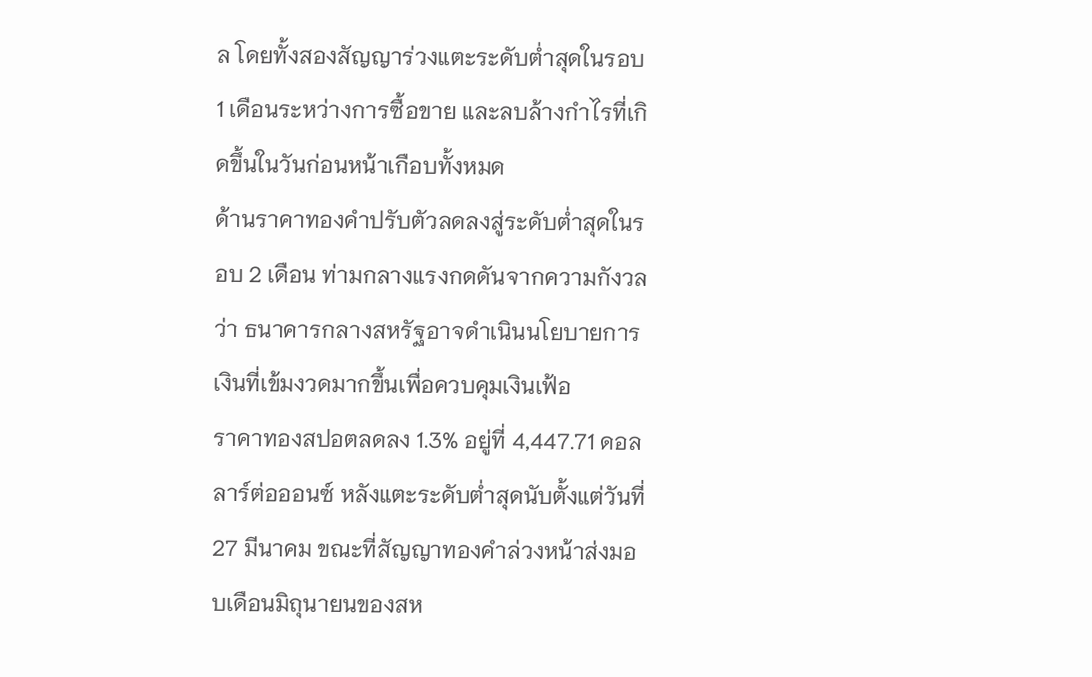ล โดยทั้งสองสัญญาร่วงแตะระดับต่ำสุดในรอบ 1 เดือนระหว่างการซื้อขาย และลบล้างกำไรที่เกิดขึ้นในวันก่อนหน้าเกือบทั้งหมด
ด้านราคาทองคำปรับตัวลดลงสู่ระดับต่ำสุดในรอบ 2 เดือน ท่ามกลางแรงกดดันจากความกังวลว่า ธนาคารกลางสหรัฐอาจดำเนินนโยบายการเงินที่เข้มงวดมากขึ้นเพื่อควบคุมเงินเฟ้อ
ราคาทองสปอตลดลง 1.3% อยู่ที่ 4,447.71 ดอลลาร์ต่อออนซ์ หลังแตะระดับต่ำสุดนับตั้งแต่วันที่ 27 มีนาคม ขณะที่สัญญาทองคำล่วงหน้าส่งมอบเดือนมิถุนายนของสห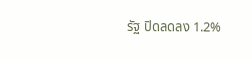รัฐ ปิดลดลง 1.2%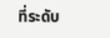ที่ระดับ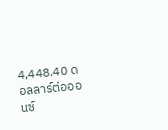4,448.40 ดอลลาร์ต่อออนซ์